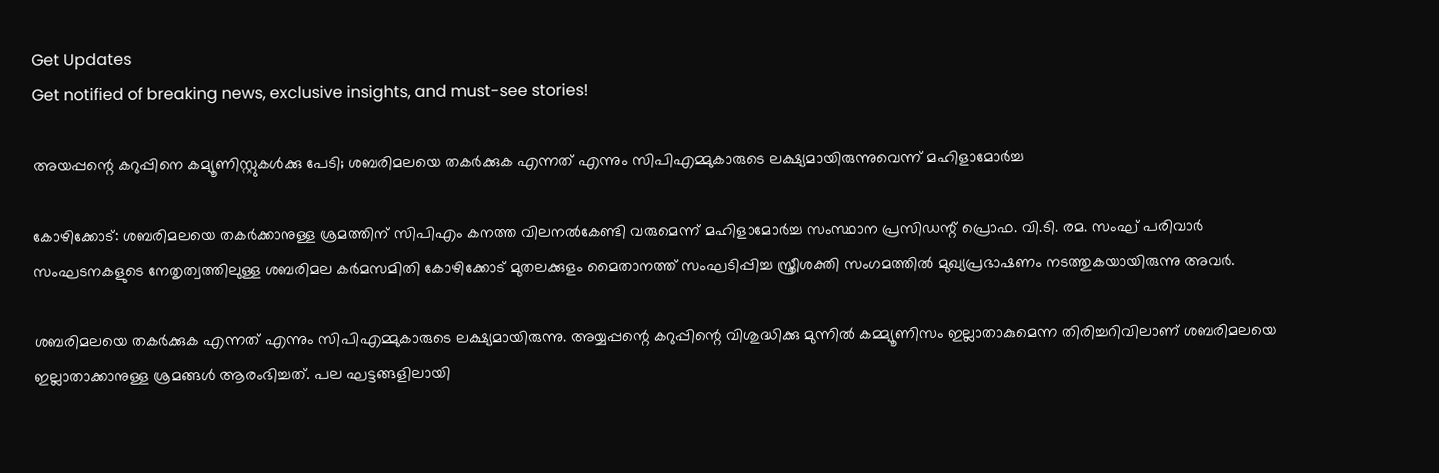Get Updates
Get notified of breaking news, exclusive insights, and must-see stories!

അയപ്പന്റെ കറുപ്പിനെ കമ്യൂണിസ്റ്റുകള്‍ക്കു പേടി; ശബരിമലയെ തകര്‍ക്കുക എന്നത് എന്നും സിപിഎമ്മുകാരുടെ ലക്ഷ്യമായിരുന്നുവെന്ന് മഹിളാമോര്‍ച്ച

കോഴിക്കോട്: ശബരിമലയെ തകര്‍ക്കാനുള്ള ശ്രമത്തിന് സിപിഎം കനത്ത വിലനല്‍കേണ്ടി വരുമെന്ന് മഹിളാമോര്‍ച്ച സംസ്ഥാന പ്രസിഡന്റ് പ്രൊഫ. വി.ടി. രമ. സംഘ് പരിവാർ സംഘടനകളുടെ നേതൃത്വത്തിലുള്ള ശബരിമല കര്‍മസമിതി കോഴിക്കോട് മുതലക്കുളം മൈതാനത്ത് സംഘടിപ്പിച്ച സ്ത്രീശക്തി സംഗമത്തില്‍ മുഖ്യപ്രഭാഷണം നടത്തുകയായിരുന്നു അവര്‍.

ശബരിമലയെ തകര്‍ക്കുക എന്നത് എന്നും സിപിഎമ്മുകാരുടെ ലക്ഷ്യമായിരുന്നു. അയ്യപ്പന്റെ കറുപ്പിന്റെ വിശുദ്ധിക്കു മുന്നില്‍ കമ്മ്യൂണിസം ഇല്ലാതാകുമെന്ന തിരിച്ചറിവിലാണ് ശബരിമലയെ ഇല്ലാതാക്കാനുള്ള ശ്രമങ്ങള്‍ ആരംഭിച്ചത്. പല ഘട്ടങ്ങളിലായി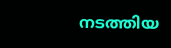നടത്തിയ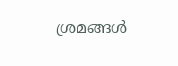ശ്രമങ്ങള്‍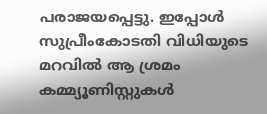പരാജയപ്പെട്ടു. ഇപ്പോള്‍ സുപ്രീംകോടതി വിധിയുടെ മറവില്‍ ആ ശ്രമം കമ്മ്യൂണിസ്റ്റുകള്‍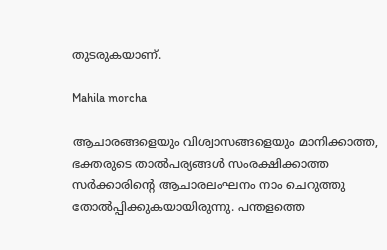തുടരുകയാണ്.

Mahila morcha

ആചാരങ്ങളെയും വിശ്വാസങ്ങളെയും മാനിക്കാത്ത, ഭക്തരുടെ താല്‍പര്യങ്ങള്‍ സംരക്ഷിക്കാത്ത സര്‍ക്കാരിന്റെ ആചാരലംഘനം നാം ചെറുത്തു തോല്‍പ്പിക്കുകയായിരുന്നു. പന്തളത്തെ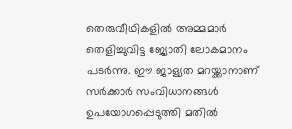തെരുവീഥികളില്‍ അമ്മമാര്‍ തെളിച്ചുവിട്ട ജ്യോതി ലോകമാനം പടര്‍ന്നു. ഈ ജാള്യത മറയ്ക്കാനാണ് സര്‍ക്കാര്‍ സംവിധാനങ്ങള്‍ ഉപയോഗപ്പെടുത്തി മതില്‍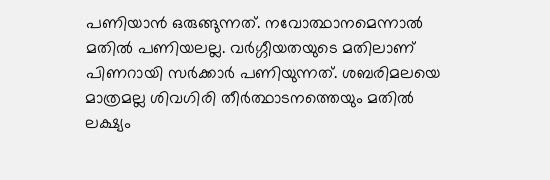പണിയാന്‍ ഒരുങ്ങുന്നത്. നവോത്ഥാനമെന്നാല്‍ മതില്‍ പണിയലല്ല. വര്‍ഗ്ഗീയതയുടെ മതിലാണ് പിണറായി സര്‍ക്കാര്‍ പണിയുന്നത്. ശബരിമലയെ മാത്രമല്ല ശിവഗിരി തീര്‍ത്ഥാടനത്തെയും മതില്‍ ലക്ഷ്യം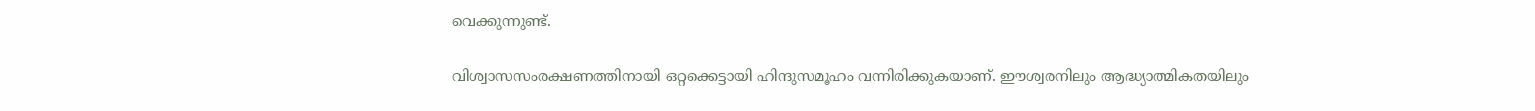വെക്കുന്നുണ്ട്.

വിശ്വാസസംരക്ഷണത്തിനായി ഒറ്റക്കെട്ടായി ഹിന്ദുസമൂഹം വന്നിരിക്കുകയാണ്. ഈശ്വരനിലും ആദ്ധ്യാത്മികതയിലും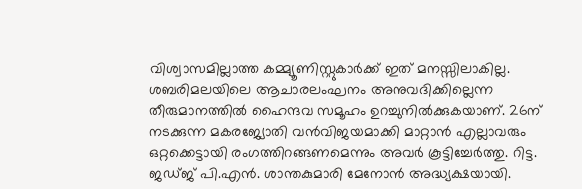വിശ്വാസമില്ലാത്ത കമ്മ്യൂണിസ്റ്റുകാര്‍ക്ക് ഇത് മനസ്സിലാകില്ല. ശബരിമലയിലെ ആചാരലംഘനം അനുവദിക്കില്ലെന്ന തീരുമാനത്തില്‍ ഹൈന്ദവ സമൂഹം ഉറച്ചുനില്‍ക്കുകയാണ്. 26ന് നടക്കുന്ന മകരജ്യോതി വന്‍വിജയമാക്കി മാറ്റാന്‍ എല്ലാവരും ഒറ്റക്കെട്ടായി രംഗത്തിറങ്ങണമെന്നും അവര്‍ കൂട്ടിച്ചേര്‍ത്തു. റിട്ട. ജഡ്ജ് പി.എന്‍. ശാന്തകുമാരി മേനോന്‍ അദ്ധ്യക്ഷയായി.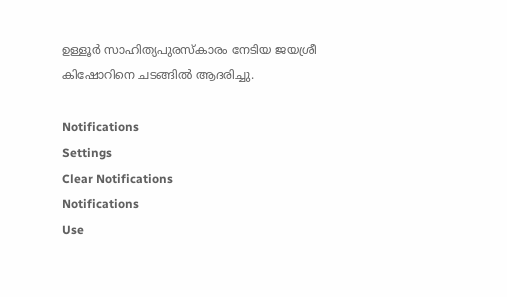ഉള്ളൂര്‍ സാഹിത്യപുരസ്‌കാരം നേടിയ ജയശ്രീ കിഷോറിനെ ചടങ്ങില്‍ ആദരിച്ചു.

Notifications
Settings
Clear Notifications
Notifications
Use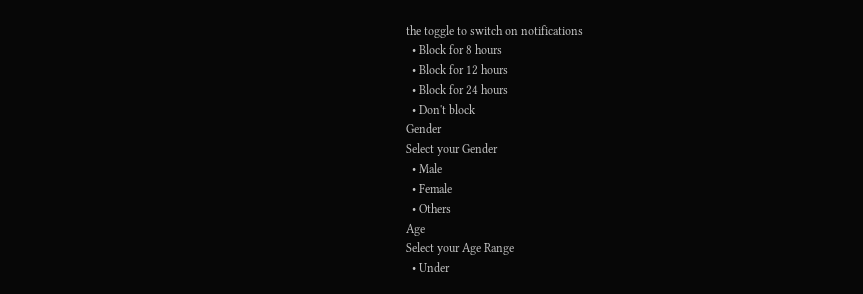the toggle to switch on notifications
  • Block for 8 hours
  • Block for 12 hours
  • Block for 24 hours
  • Don't block
Gender
Select your Gender
  • Male
  • Female
  • Others
Age
Select your Age Range
  • Under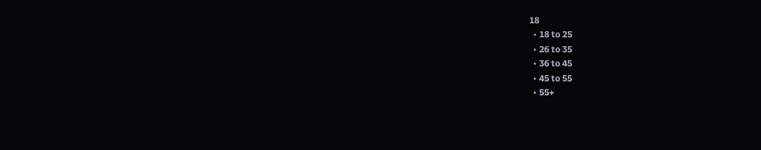18
  • 18 to 25
  • 26 to 35
  • 36 to 45
  • 45 to 55
  • 55+